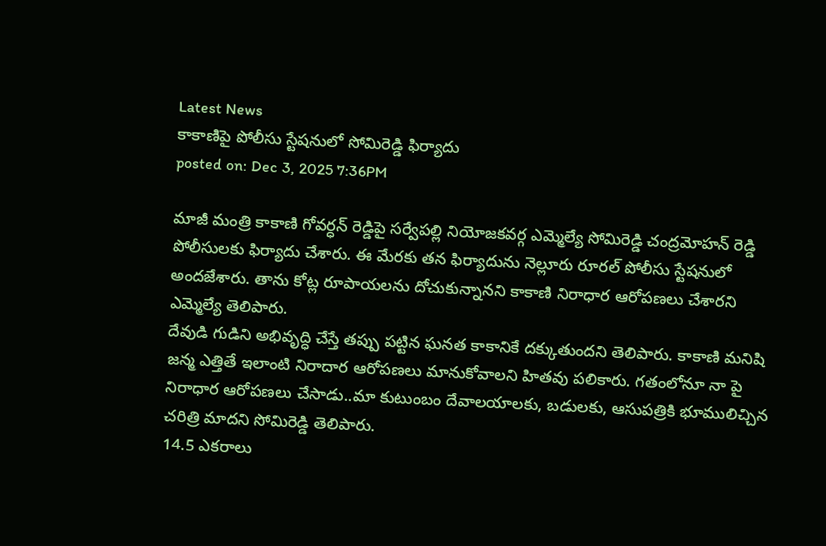Latest News
కాకాణిపై పోలీసు స్టేషనులో సోమిరెడ్డి ఫిర్యాదు
posted on: Dec 3, 2025 7:36PM

మాజీ మంత్రి కాకాణి గోవర్ధన్ రెడ్డిపై సర్వేపల్లి నియోజకవర్గ ఎమ్మెల్యే సోమిరెడ్డి చంద్రమోహన్ రెడ్డి పోలీసులకు ఫిర్యాదు చేశారు. ఈ మేరకు తన ఫిర్యాదును నెల్లూరు రూరల్ పోలీసు స్టేషనులో అందజేశారు. తాను కోట్ల రూపాయలను దోచుకున్నానని కాకాణి నిరాధార ఆరోపణలు చేశారని ఎమ్మెల్యే తెలిపారు.
దేవుడి గుడిని అభివృద్ధి చేస్తే తప్పు పట్టిన ఘనత కాకానికే దక్కుతుందని తెలిపారు. కాకాణి మనిషి జన్మ ఎత్తితే ఇలాంటి నిరాదార ఆరోపణలు మానుకోవాలని హితవు పలికారు. గతంలోనూ నా పై నిరాధార ఆరోపణలు చేసాడు..మా కుటుంబం దేవాలయాలకు, బడులకు, ఆసుపత్రికి భూములిచ్చిన చరిత్రి మాదని సోమిరెడ్డి తెలిపారు.
14.5 ఎకరాలు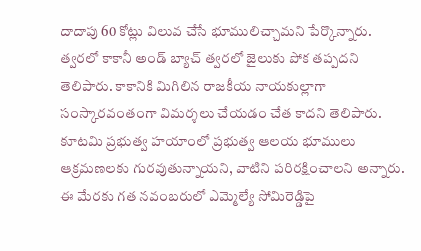దాదాపు 60 కోట్లు విలువ చేసే భూములిచ్చామని పేర్కొన్నారు. త్వరలో కాకానీ అండ్ బ్యాచ్ త్వరలో జైలుకు పోక తప్పదని తెలిపారు. కాకానికి మిగిలిన రాజకీయ నాయకుల్లాగా సంస్కారవంతంగా విమర్శలు చేయడం చేత కాదని తెలిపారు. కూటమి ప్రభుత్వ హయాంలో ప్రభుత్వ ఆలయ భూములు ఆక్రమణలకు గురవుతున్నాయని, వాటిని పరిరక్షించాలని అన్నారు. ఈ మేరకు గత నవంబరులో ఎమ్మెల్యే సోమిరెడ్డిపై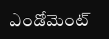ఎండోమెంట్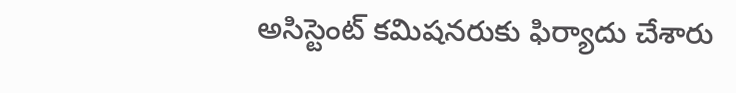అసిస్టెంట్ కమిషనరుకు ఫిర్యాదు చేశారు